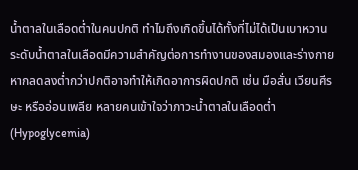น้ำตาลในเลือดต่ำในคนปกติ ทำไมถึงเกิดขึ้นได้ทั้งที่ไม่ได้เป็นเบาหวาน
ระดับน้ำตาลในเลือดมีความสำคัญต่อการทำงานของสมองและร่างกาย หากลดลงต่ำกว่าปกติอาจทำให้เกิดอาการผิดปกติ เช่น มือสั่น เวียนศีรษะ หรืออ่อนเพลีย หลายคนเข้าใจว่าภาวะน้ำตาลในเลือดต่ำ (Hypoglycemia)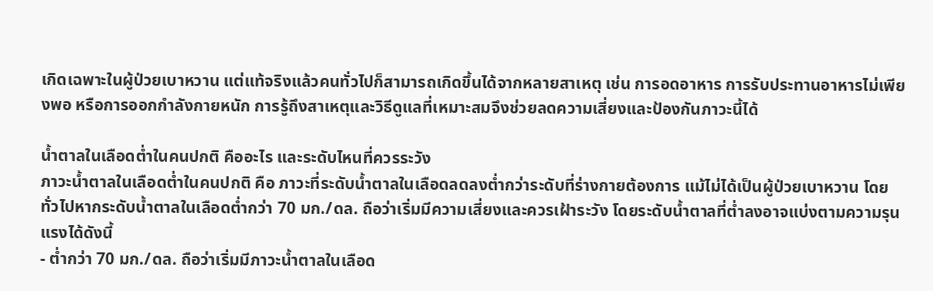เกิดเฉพาะในผู้ป่วยเบาหวาน แต่แท้จริงแล้วคนทั่วไปก็สามารถเกิดขึ้นได้จากหลายสาเหตุ เช่น การอดอาหาร การรับประทานอาหารไม่เพียงพอ หรือการออกกำลังกายหนัก การรู้ถึงสาเหตุและวิธีดูแลที่เหมาะสมจึงช่วยลดความเสี่ยงและป้องกันภาวะนี้ได้

น้ำตาลในเลือดต่ำในคนปกติ คืออะไร และระดับไหนที่ควรระวัง
ภาวะน้ำตาลในเลือดต่ำในคนปกติ คือ ภาวะที่ระดับน้ำตาลในเลือดลดลงต่ำกว่าระดับที่ร่างกายต้องการ แม้ไม่ได้เป็นผู้ป่วยเบาหวาน โดยทั่วไปหากระดับน้ำตาลในเลือดต่ำกว่า 70 มก./ดล. ถือว่าเริ่มมีความเสี่ยงและควรเฝ้าระวัง โดยระดับน้ำตาลที่ต่ำลงอาจแบ่งตามความรุนแรงได้ดังนี้
- ต่ำกว่า 70 มก./ดล. ถือว่าเริ่มมีภาวะน้ำตาลในเลือด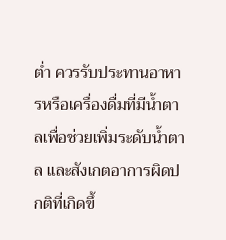ต่ำ ควรรับประทานอาหารหรือเครื่องดื่มที่มีน้ำตาลเพื่อช่วยเพิ่มระดับน้ำตาล และสังเกตอาการผิดปกติที่เกิดขึ้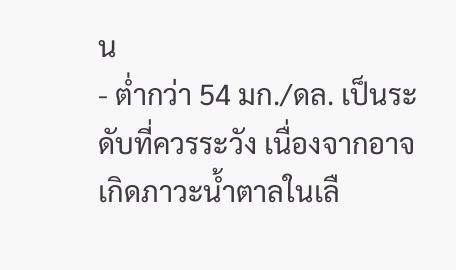น
- ต่ำกว่า 54 มก./ดล. เป็นระดับที่ควรระวัง เนื่องจากอาจเกิดภาวะน้ำตาลในเลื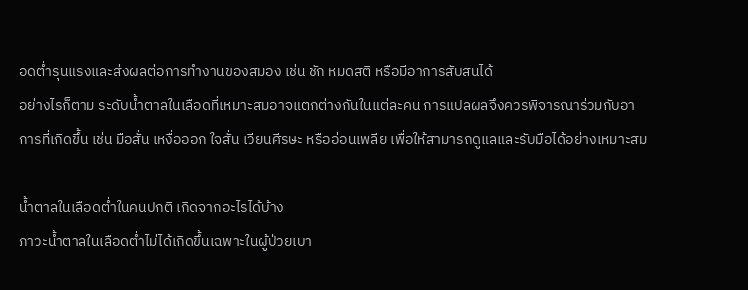อดต่ำรุนแรงและส่งผลต่อการทำงานของสมอง เช่น ชัก หมดสติ หรือมีอาการสับสนได้
อย่างไรก็ตาม ระดับน้ำตาลในเลือดที่เหมาะสมอาจแตกต่างกันในแต่ละคน การแปลผลจึงควรพิจารณาร่วมกับอาการที่เกิดขึ้น เช่น มือสั่น เหงื่อออก ใจสั่น เวียนศีรษะ หรืออ่อนเพลีย เพื่อให้สามารถดูแลและรับมือได้อย่างเหมาะสม

น้ำตาลในเลือดต่ำในคนปกติ เกิดจากอะไรได้บ้าง
ภาวะน้ำตาลในเลือดต่ำไม่ได้เกิดขึ้นเฉพาะในผู้ป่วยเบา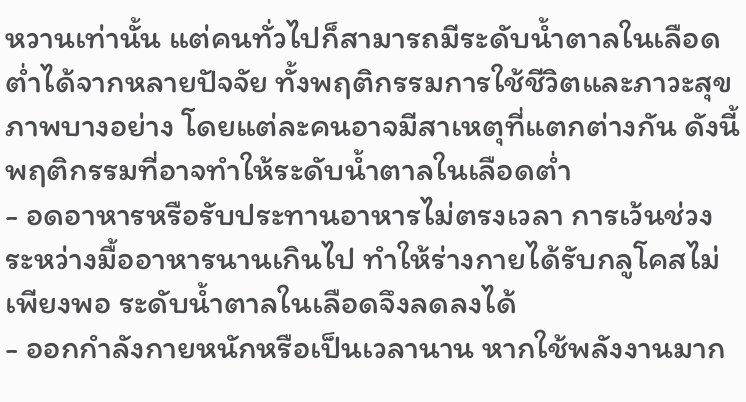หวานเท่านั้น แต่คนทั่วไปก็สามารถมีระดับน้ำตาลในเลือดต่ำได้จากหลายปัจจัย ทั้งพฤติกรรมการใช้ชีวิตและภาวะสุขภาพบางอย่าง โดยแต่ละคนอาจมีสาเหตุที่แตกต่างกัน ดังนี้
พฤติกรรมที่อาจทำให้ระดับน้ำตาลในเลือดต่ำ
- อดอาหารหรือรับประทานอาหารไม่ตรงเวลา การเว้นช่วงระหว่างมื้ออาหารนานเกินไป ทำให้ร่างกายได้รับกลูโคสไม่เพียงพอ ระดับน้ำตาลในเลือดจึงลดลงได้
- ออกกำลังกายหนักหรือเป็นเวลานาน หากใช้พลังงานมาก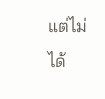แต่ไม่ได้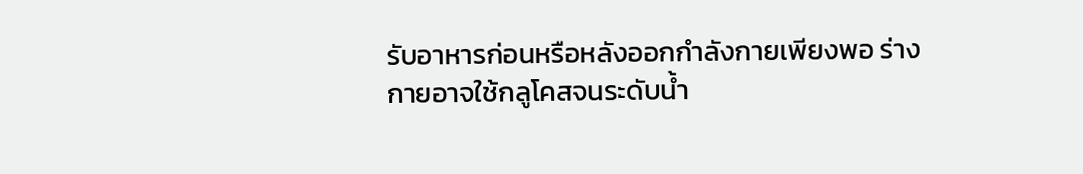รับอาหารก่อนหรือหลังออกกำลังกายเพียงพอ ร่างกายอาจใช้กลูโคสจนระดับน้ำ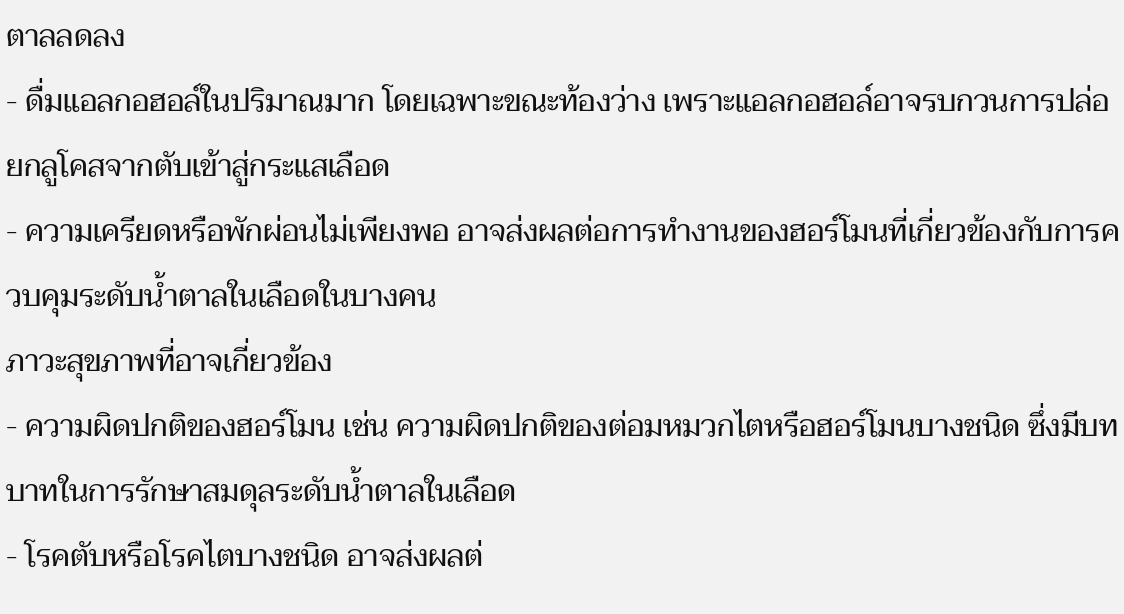ตาลลดลง
- ดื่มแอลกอฮอล์ในปริมาณมาก โดยเฉพาะขณะท้องว่าง เพราะแอลกอฮอล์อาจรบกวนการปล่อยกลูโคสจากตับเข้าสู่กระแสเลือด
- ความเครียดหรือพักผ่อนไม่เพียงพอ อาจส่งผลต่อการทำงานของฮอร์โมนที่เกี่ยวข้องกับการควบคุมระดับน้ำตาลในเลือดในบางคน
ภาวะสุขภาพที่อาจเกี่ยวข้อง
- ความผิดปกติของฮอร์โมน เช่น ความผิดปกติของต่อมหมวกไตหรือฮอร์โมนบางชนิด ซึ่งมีบทบาทในการรักษาสมดุลระดับน้ำตาลในเลือด
- โรคตับหรือโรคไตบางชนิด อาจส่งผลต่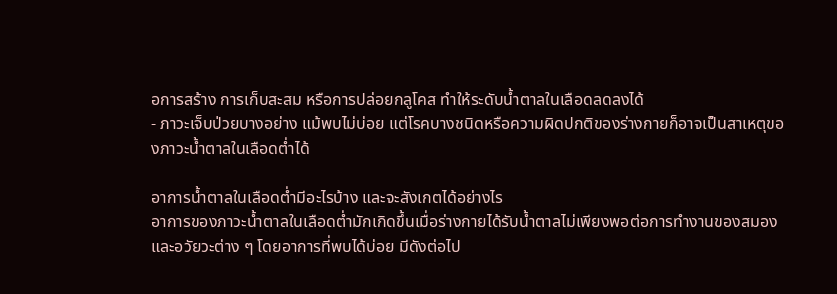อการสร้าง การเก็บสะสม หรือการปล่อยกลูโคส ทำให้ระดับน้ำตาลในเลือดลดลงได้
- ภาวะเจ็บป่วยบางอย่าง แม้พบไม่บ่อย แต่โรคบางชนิดหรือความผิดปกติของร่างกายก็อาจเป็นสาเหตุของภาวะน้ำตาลในเลือดต่ำได้

อาการน้ำตาลในเลือดต่ำมีอะไรบ้าง และจะสังเกตได้อย่างไร
อาการของภาวะน้ำตาลในเลือดต่ำมักเกิดขึ้นเมื่อร่างกายได้รับน้ำตาลไม่เพียงพอต่อการทำงานของสมองและอวัยวะต่าง ๆ โดยอาการที่พบได้บ่อย มีดังต่อไป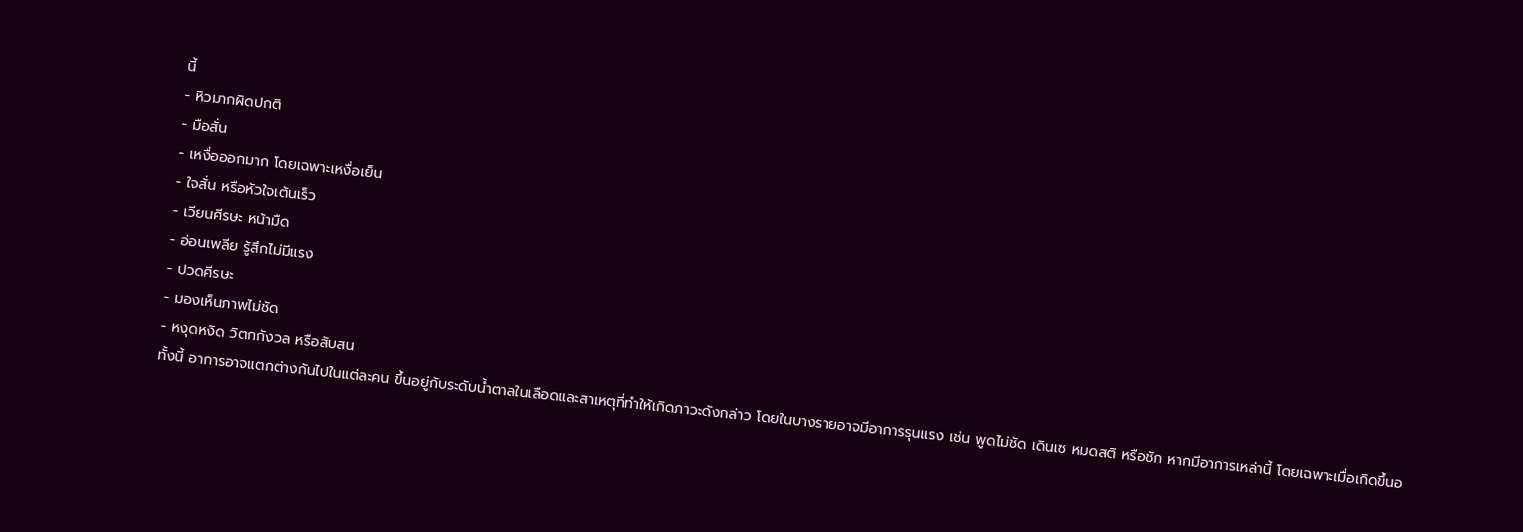นี้
- หิวมากผิดปกติ
- มือสั่น
- เหงื่อออกมาก โดยเฉพาะเหงื่อเย็น
- ใจสั่น หรือหัวใจเต้นเร็ว
- เวียนศีรษะ หน้ามืด
- อ่อนเพลีย รู้สึกไม่มีแรง
- ปวดศีรษะ
- มองเห็นภาพไม่ชัด
- หงุดหงิด วิตกกังวล หรือสับสน
ทั้งนี้ อาการอาจแตกต่างกันไปในแต่ละคน ขึ้นอยู่กับระดับน้ำตาลในเลือดและสาเหตุที่ทำให้เกิดภาวะดังกล่าว โดยในบางรายอาจมีอาการรุนแรง เช่น พูดไม่ชัด เดินเซ หมดสติ หรือชัก หากมีอาการเหล่านี้ โดยเฉพาะเมื่อเกิดขึ้นอ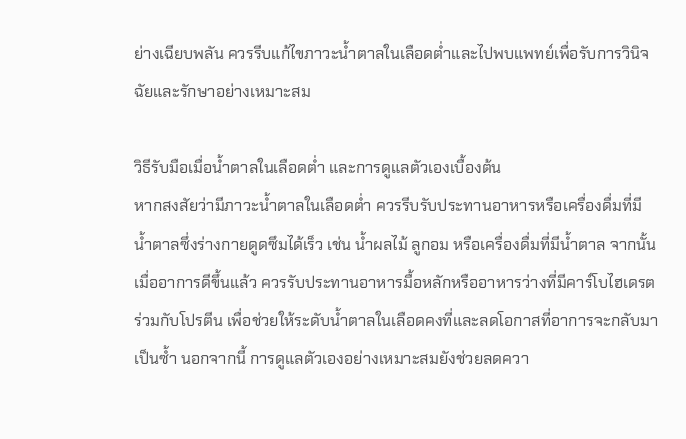ย่างเฉียบพลัน ควรรีบแก้ไขภาวะน้ำตาลในเลือดต่ำและไปพบแพทย์เพื่อรับการวินิจฉัยและรักษาอย่างเหมาะสม

วิธีรับมือเมื่อน้ำตาลในเลือดต่ำ และการดูแลตัวเองเบื้องต้น
หากสงสัยว่ามีภาวะน้ำตาลในเลือดต่ำ ควรรีบรับประทานอาหารหรือเครื่องดื่มที่มีน้ำตาลซึ่งร่างกายดูดซึมได้เร็ว เช่น น้ำผลไม้ ลูกอม หรือเครื่องดื่มที่มีน้ำตาล จากนั้นเมื่ออาการดีขึ้นแล้ว ควรรับประทานอาหารมื้อหลักหรืออาหารว่างที่มีคาร์โบไฮเดรตร่วมกับโปรตีน เพื่อช่วยให้ระดับน้ำตาลในเลือดคงที่และลดโอกาสที่อาการจะกลับมาเป็นซ้ำ นอกจากนี้ การดูแลตัวเองอย่างเหมาะสมยังช่วยลดควา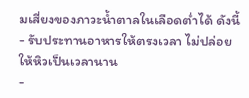มเสี่ยงของภาวะน้ำตาลในเลือดต่ำได้ ดังนี้
- รับประทานอาหารให้ตรงเวลา ไม่ปล่อยให้หิวเป็นเวลานาน
-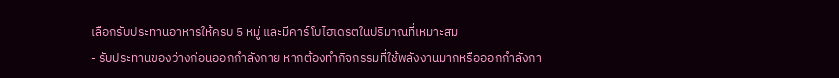เลือกรับประทานอาหารให้ครบ 5 หมู่ และมีคาร์โบไฮเดรตในปริมาณที่เหมาะสม
- รับประทานของว่างก่อนออกกำลังกาย หากต้องทำกิจกรรมที่ใช้พลังงานมากหรือออกกำลังกา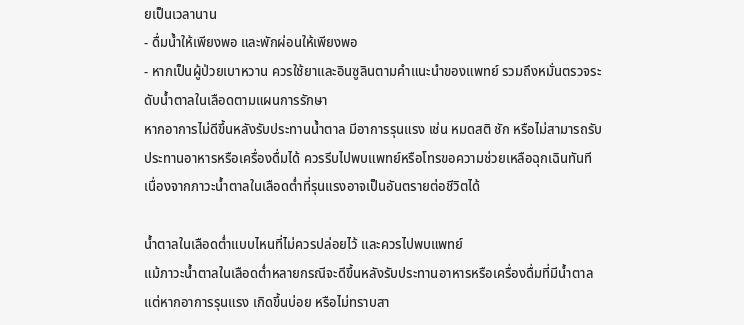ยเป็นเวลานาน
- ดื่มน้ำให้เพียงพอ และพักผ่อนให้เพียงพอ
- หากเป็นผู้ป่วยเบาหวาน ควรใช้ยาและอินซูลินตามคำแนะนำของแพทย์ รวมถึงหมั่นตรวจระดับน้ำตาลในเลือดตามแผนการรักษา
หากอาการไม่ดีขึ้นหลังรับประทานน้ำตาล มีอาการรุนแรง เช่น หมดสติ ชัก หรือไม่สามารถรับประทานอาหารหรือเครื่องดื่มได้ ควรรีบไปพบแพทย์หรือโทรขอความช่วยเหลือฉุกเฉินทันที เนื่องจากภาวะน้ำตาลในเลือดต่ำที่รุนแรงอาจเป็นอันตรายต่อชีวิตได้

น้ำตาลในเลือดต่ำแบบไหนที่ไม่ควรปล่อยไว้ และควรไปพบแพทย์
แม้ภาวะน้ำตาลในเลือดต่ำหลายกรณีจะดีขึ้นหลังรับประทานอาหารหรือเครื่องดื่มที่มีน้ำตาล แต่หากอาการรุนแรง เกิดขึ้นบ่อย หรือไม่ทราบสา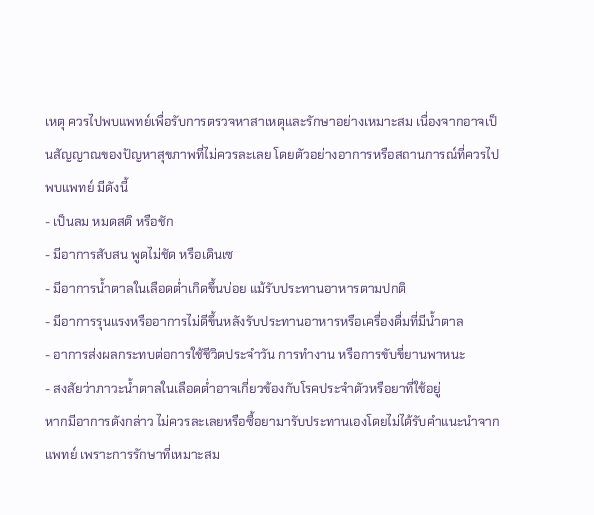เหตุ ควรไปพบแพทย์เพื่อรับการตรวจหาสาเหตุและรักษาอย่างเหมาะสม เนื่องจากอาจเป็นสัญญาณของปัญหาสุขภาพที่ไม่ควรละเลย โดยตัวอย่างอาการหรือสถานการณ์ที่ควรไปพบแพทย์ มีดังนี้
- เป็นลม หมดสติ หรือชัก
- มีอาการสับสน พูดไม่ชัด หรือเดินเซ
- มีอาการน้ำตาลในเลือดต่ำเกิดขึ้นบ่อย แม้รับประทานอาหารตามปกติ
- มีอาการรุนแรงหรืออาการไม่ดีขึ้นหลังรับประทานอาหารหรือเครื่องดื่มที่มีน้ำตาล
- อาการส่งผลกระทบต่อการใช้ชีวิตประจำวัน การทำงาน หรือการขับขี่ยานพาหนะ
- สงสัยว่าภาวะน้ำตาลในเลือดต่ำอาจเกี่ยวข้องกับโรคประจำตัวหรือยาที่ใช้อยู่
หากมีอาการดังกล่าว ไม่ควรละเลยหรือซื้อยามารับประทานเองโดยไม่ได้รับคำแนะนำจากแพทย์ เพราะการรักษาที่เหมาะสม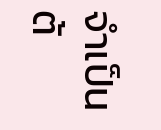จำเป็นต้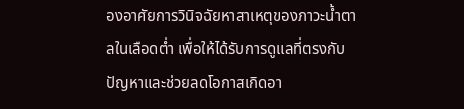องอาศัยการวินิจฉัยหาสาเหตุของภาวะน้ำตาลในเลือดต่ำ เพื่อให้ได้รับการดูแลที่ตรงกับปัญหาและช่วยลดโอกาสเกิดอา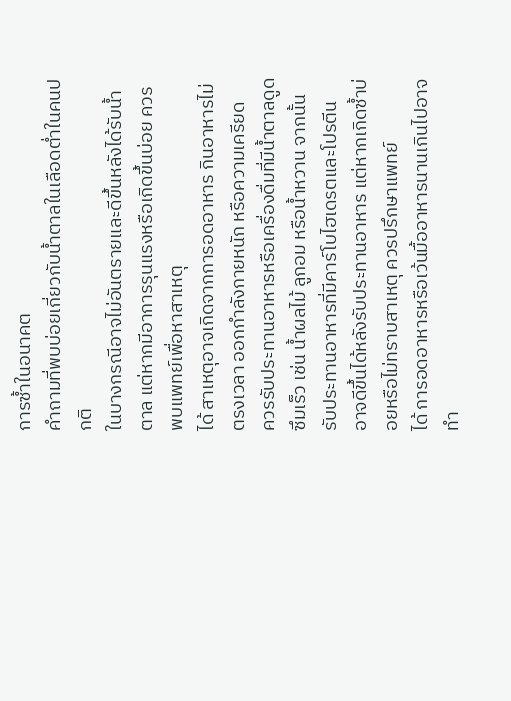การซ้ำในอนาคต
คำถามที่พบบ่อยเกี่ยวกับน้ำตาลในเลือดต่ำในคนปกติ
ในบางกรณีอาจไม่อันตรายและดีขึ้นหลังได้รับน้ำตาล แต่หากมีอาการรุนแรงหรือเกิดขึ้นบ่อย ควรพบแพทย์เพื่อหาสาเหตุ
ได้ สาเหตุอาจเกิดจากการอดอาหาร กินอาหารไม่ตรงเวลา ออกกำลังกายหนัก หรือความเครียด
ควรรับประทานอาหารหรือเครื่องดื่มที่มีน้ำตาลดูดซึมเร็ว เช่น น้ำผลไม้ ลูกอม หรือน้ำหวาน จากนั้นรับประทานอาหารที่มีคาร์โบไฮเดรตและโปรตีน
อาจดีขึ้นได้หลังรับประทานอาหาร แต่หากเกิดซ้ำบ่อยหรือไม่ทราบสาเหตุ ควรปรึกษาแพทย์
ได้ การอดอาหารหรือเว้นมื้ออาหารนานเกินไปอาจทำ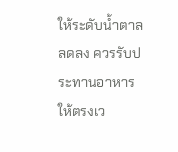ให้ระดับน้ำตาลลดลง ควรรับประทานอาหารให้ตรงเว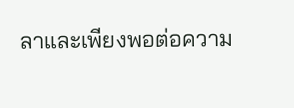ลาและเพียงพอต่อความ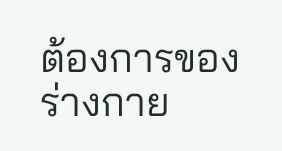ต้องการของร่างกาย